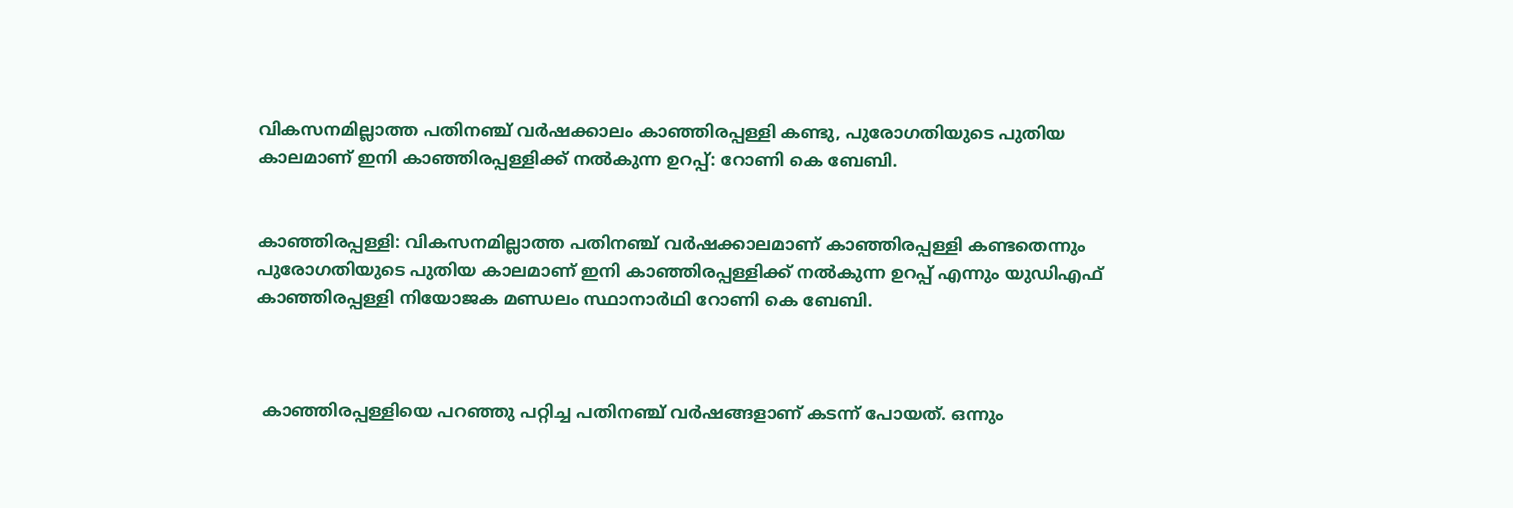വികസനമില്ലാത്ത പതിനഞ്ച് വർഷക്കാലം കാഞ്ഞിരപ്പള്ളി കണ്ടു, പുരോഗതിയുടെ പുതിയ കാലമാണ് ഇനി കാഞ്ഞിരപ്പള്ളിക്ക് നൽകുന്ന ഉറപ്പ്: റോണി കെ ബേബി.


കാഞ്ഞിരപ്പള്ളി: വികസനമില്ലാത്ത പതിനഞ്ച് വർഷക്കാലമാണ് കാഞ്ഞിരപ്പള്ളി കണ്ടതെന്നും പുരോഗതിയുടെ പുതിയ കാലമാണ് ഇനി കാഞ്ഞിരപ്പള്ളിക്ക് നൽകുന്ന ഉറപ്പ് എന്നും യുഡിഎഫ് കാഞ്ഞിരപ്പള്ളി നിയോജക മണ്ഡലം സ്ഥാനാർഥി റോണി കെ ബേബി.



 കാഞ്ഞിരപ്പള്ളിയെ പറഞ്ഞു പറ്റിച്ച പതിനഞ്ച് വർഷങ്ങളാണ് കടന്ന് പോയത്. ഒന്നും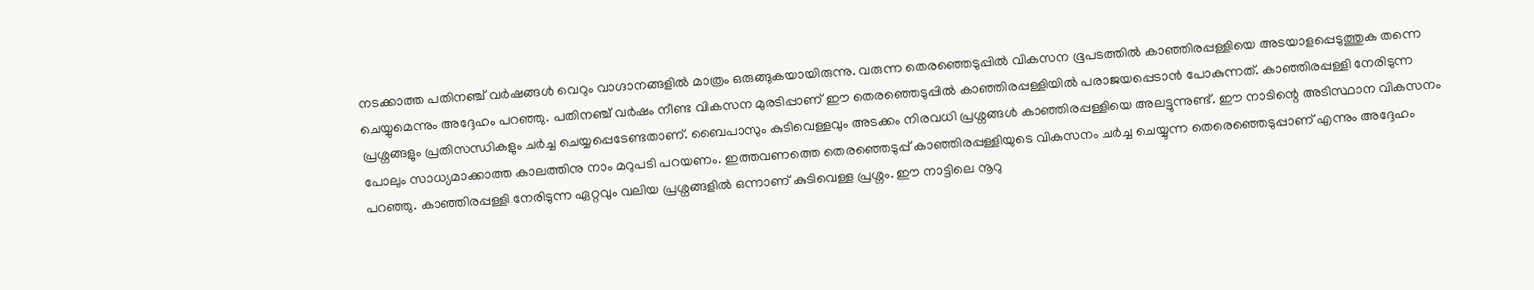നടക്കാത്ത പതിനഞ്ച് വർഷങ്ങൾ വെറും വാഗ്ദാനങ്ങളിൽ മാത്രം ഒരുങ്ങുകയായിരുന്നു. വരുന്ന തെരഞ്ഞെടുപ്പിൽ വികസന ഭൂപടത്തിൽ കാഞ്ഞിരപ്പള്ളിയെ അടയാളപ്പെടുത്തുക തന്നെ ചെയ്യുമെന്നും അദ്ദേഹം പറഞ്ഞു. പതിനഞ്ച് വർഷം നീണ്ട വികസന മുരടിപ്പാണ് ഈ തെരഞ്ഞെടുപ്പിൽ കാഞ്ഞിരപ്പള്ളിയിൽ പരാജയപ്പെടാൻ പോകുന്നത്. കാഞ്ഞിരപ്പള്ളി നേരിടുന്ന പ്രശ്നങ്ങളും പ്രതിസന്ധികളും ചർച്ച ചെയ്യപ്പെടേണ്ടതാണ്. ബൈപാസും കുടിവെള്ളവും അടക്കം നിരവധി പ്രശ്നങ്ങൾ കാഞ്ഞിരപ്പള്ളിയെ അലട്ടുന്നുണ്ട്. ഈ നാടിന്റെ അടിസ്ഥാന വികസനം പോലും സാധ്യമാക്കാത്ത കാലത്തിനു നാം മറുപടി പറയണം. ഇത്തവണത്തെ തെരഞ്ഞെടുപ്പ് കാഞ്ഞിരപ്പള്ളിയുടെ വികസനം ചർച്ച ചെയ്യുന്ന തെരെഞ്ഞെടുപ്പാണ് എന്നും അദ്ദേഹം പറഞ്ഞു. കാഞ്ഞിരപ്പള്ളി നേരിടുന്ന ഏറ്റവും വലിയ പ്രശ്നങ്ങളിൽ ഒന്നാണ് കുടിവെള്ള പ്രശ്നം. ഈ നാട്ടിലെ നൂറു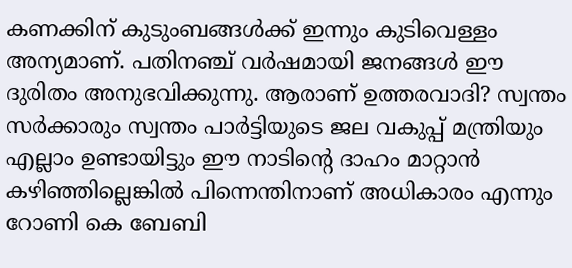കണക്കിന് കുടുംബങ്ങൾക്ക് ഇന്നും കുടിവെള്ളം അന്യമാണ്. പതിനഞ്ച് വർഷമായി ജനങ്ങൾ ഈ ദുരിതം അനുഭവിക്കുന്നു. ആരാണ് ഉത്തരവാദി? സ്വന്തം സർക്കാരും സ്വന്തം പാർട്ടിയുടെ ജല വകുപ്പ് മന്ത്രിയും എല്ലാം ഉണ്ടായിട്ടും ഈ നാടിന്റെ ദാഹം മാറ്റാൻ കഴിഞ്ഞില്ലെങ്കിൽ പിന്നെന്തിനാണ് അധികാരം എന്നും റോണി കെ ബേബി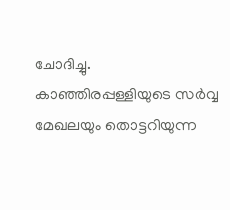ചോദിച്ചു. കാഞ്ഞിരപ്പള്ളിയുടെ സർവ്വ മേഖലയും തൊട്ടറിയുന്ന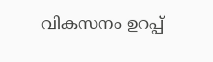വികസനം ഉറപ്പ്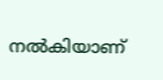നൽകിയാണ്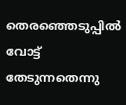തെരഞ്ഞെടുപ്പിൽ വോട്ട് തേടുന്നതെന്നു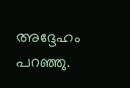അദ്ദേഹം പറഞ്ഞു.